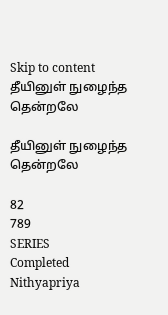Skip to content
தீயினுள் நுழைந்த தென்றலே

தீயினுள் நுழைந்த தென்றலே

82
789
SERIES
Completed
Nithyapriya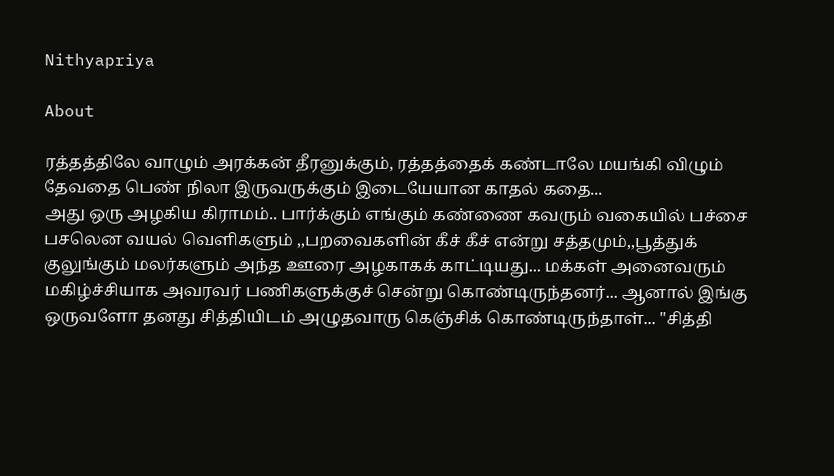Nithyapriya

About

ரத்தத்திலே வாழும் அரக்கன் தீரனுக்கும், ரத்தத்தைக் கண்டாலே மயங்கி விழும் தேவதை பெண் நிலா இருவருக்கும் இடையேயான காதல் கதை...
அது ஒரு அழகிய கிராமம்.. பார்க்கும் எங்கும் கண்ணை கவரும் வகையில் பச்சை பசலென வயல் வெளிகளும் ,,பறவைகளின் கீச் கீச் என்று சத்தமும்,,பூத்துக் குலுங்கும் மலர்களும் அந்த ஊரை அழகாகக் காட்டியது... மக்கள் அனைவரும் மகிழ்ச்சியாக அவரவர் பணிகளுக்குச் சென்று கொண்டிருந்தனர்... ஆனால் இங்கு ஒருவளோ தனது சித்தியிடம் அழுதவாரு கெஞ்சிக் கொண்டிருந்தாள்... "சித்தி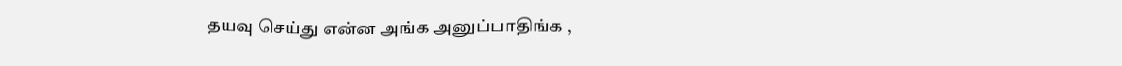தயவு செய்து என்ன அங்க அனுப்பாதிங்க ,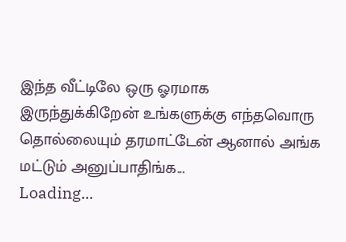இந்த வீட்டிலே ஒரு ஓரமாக இருந்துக்கிறேன் உங்களுக்கு எந்தவொரு தொல்லையும் தரமாட்டேன் ஆனால் அங்க மட்டும் அனுப்பாதிங்க...
Loading...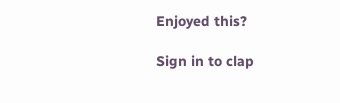Enjoyed this?

Sign in to clap